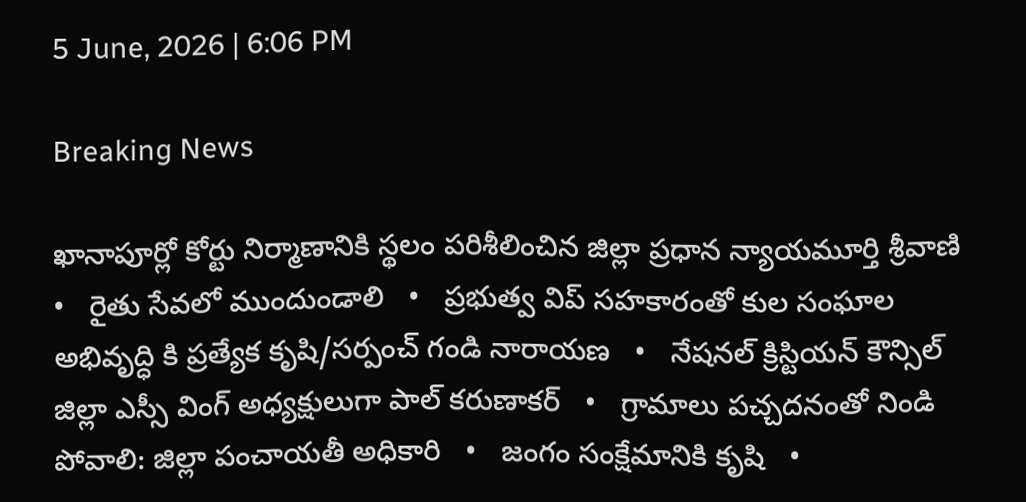5 June, 2026 | 6:06 PM

Breaking News

ఖానాపూర్లో కోర్టు నిర్మాణానికి స్థలం పరిశీలించిన జిల్లా ప్రధాన న్యాయమూర్తి శ్రీవాణి   •   రైతు సేవలో ముందుండాలి   •   ప్రభుత్వ విప్ సహకారంతో కుల సంఘాల అభివృద్ధి కి ప్రత్యేక కృషి/సర్పంచ్ గండి నారాయణ   •   నేషనల్ క్రిస్టియన్ కౌన్సిల్ జిల్లా ఎస్సీ వింగ్ అధ్యక్షులుగా పాల్ కరుణాకర్   •   గ్రామాలు పచ్చదనంతో నిండి పోవాలి: జిల్లా పంచాయతీ అధికారి   •   జంగం సంక్షేమానికి కృషి   •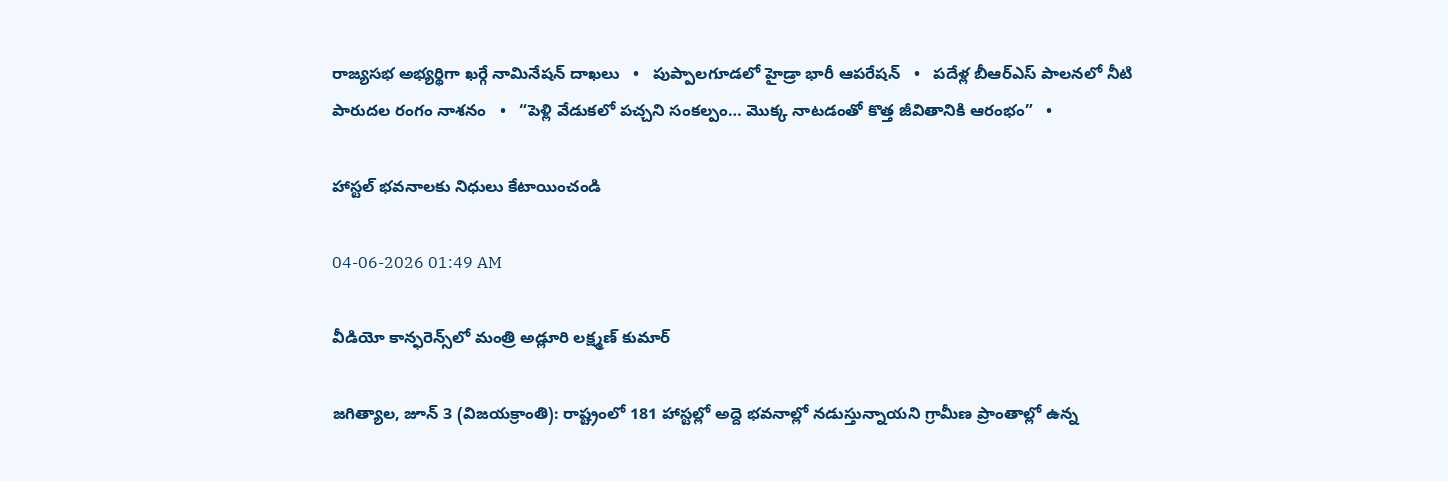రాజ్యసభ అభ్యర్థిగా ఖర్గే నామినేషన్ దాఖలు   •   పుప్పాల‌గూడ‌లో హైడ్రా భారీ ఆప‌రేష‌న్‌   •   పదేళ్ల బీఆర్ఎస్ పాలనలో నీటి పారుదల రంగం నాశనం   •   “పెళ్లి వేడుకలో పచ్చని సంకల్పం… మొక్క నాటడంతో కొత్త జీవితానికి ఆరంభం”   •

హాస్టల్ భవనాలకు నిధులు కేటాయించండి

04-06-2026 01:49 AM

వీడియో కాన్ఫరెన్స్‌లో మంత్రి అడ్లూరి లక్ష్మణ్ కుమార్

జగిత్యాల, జూన్ 3 (విజయక్రాంతి): రాష్ట్రంలో 181 హాస్టల్లో అద్దె భవనాల్లో నడుస్తున్నాయని గ్రామీణ ప్రాంతాల్లో ఉన్న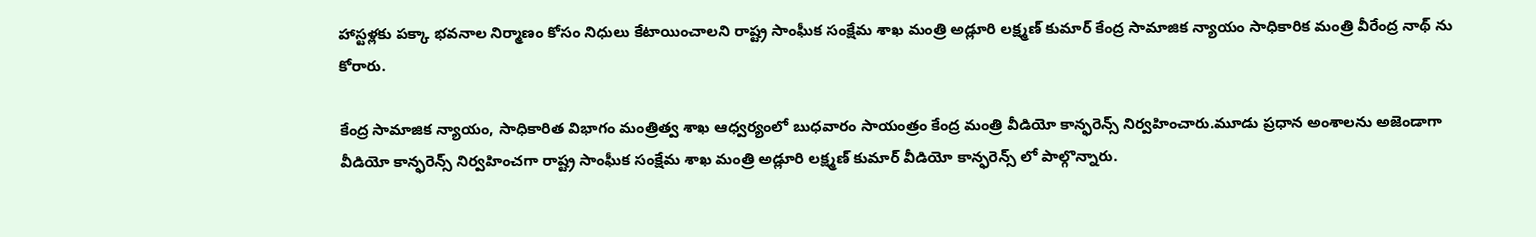హాస్టళ్లకు పక్కా భవనాల నిర్మాణం కోసం నిధులు కేటాయించాలని రాష్ట్ర సాంఘీక సంక్షేమ శాఖ మంత్రి అడ్లూరి లక్ష్మణ్ కుమార్ కేంద్ర సామాజిక న్యాయం సాధికారిక మంత్రి వీరేంద్ర నాథ్ ను కోరారు.

కేంద్ర సామాజిక న్యాయం, సాధికారిత విభాగం మంత్రిత్వ శాఖ ఆధ్వర్యంలో బుధవారం సాయంత్రం కేంద్ర మంత్రి వీడియో కాన్ఫరెన్స్ నిర్వహించారు.మూడు ప్రధాన అంశాలను అజెండాగా వీడియో కాన్ఫరెన్స్ నిర్వహించగా రాష్ట్ర సాంఘీక సంక్షేమ శాఖ మంత్రి అడ్లూరి లక్ష్మణ్ కుమార్ వీడియో కాన్ఫరెన్స్ లో పాల్గొన్నారు.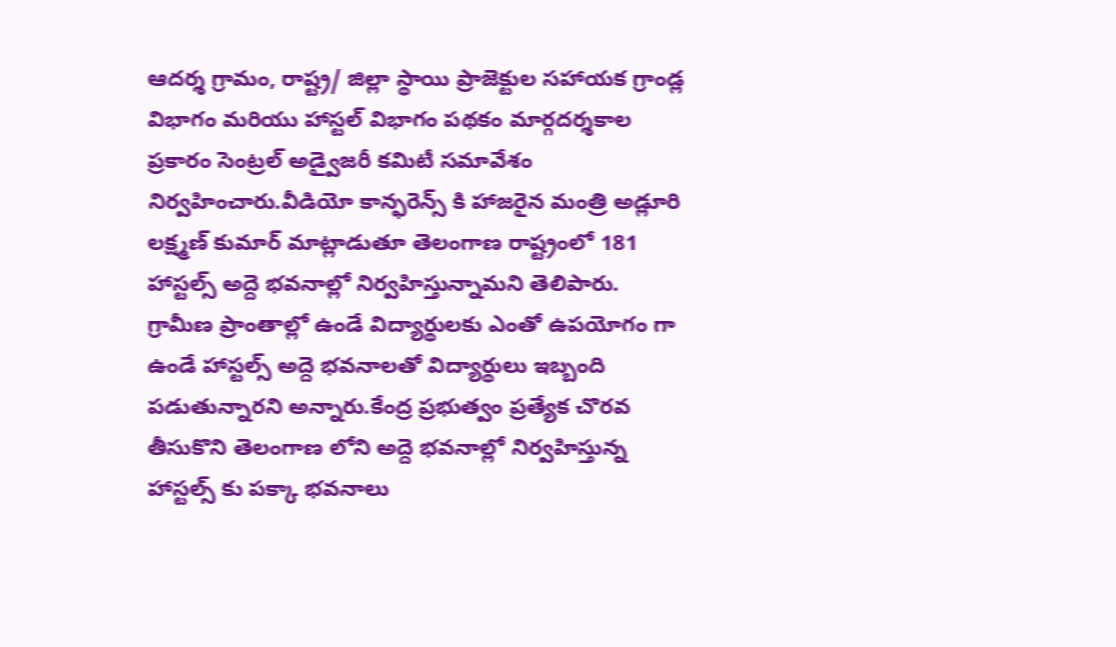ఆదర్శ గ్రామం, రాష్ట్ర/ జిల్లా స్థాయి ప్రాజెక్టుల సహాయక గ్రాండ్ల విభాగం మరియు హాస్టల్ విభాగం పథకం మార్గదర్శకాల ప్రకారం సెంట్రల్ అడ్వైజరీ కమిటీ సమావేశం నిర్వహించారు.వీడియో కాన్ఫరెన్స్ కి హాజరైన మంత్రి అడ్లూరి లక్ష్మణ్ కుమార్ మాట్లాడుతూ తెలంగాణ రాష్ట్రంలో 181 హాస్టల్స్ అద్దె భవనాల్లో నిర్వహిస్తున్నామని తెలిపారు. గ్రామీణ ప్రాంతాల్లో ఉండే విద్యార్థులకు ఎంతో ఉపయోగం గా ఉండే హాస్టల్స్ అద్దె భవనాలతో విద్యార్థులు ఇబ్బంది పడుతున్నారని అన్నారు.కేంద్ర ప్రభుత్వం ప్రత్యేక చొరవ తీసుకొని తెలంగాణ లోని అద్దె భవనాల్లో నిర్వహిస్తున్న హాస్టల్స్ కు పక్కా భవనాలు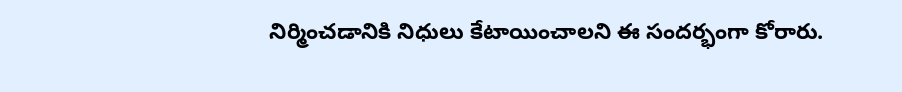నిర్మించడానికి నిధులు కేటాయించాలని ఈ సందర్భంగా కోరారు.